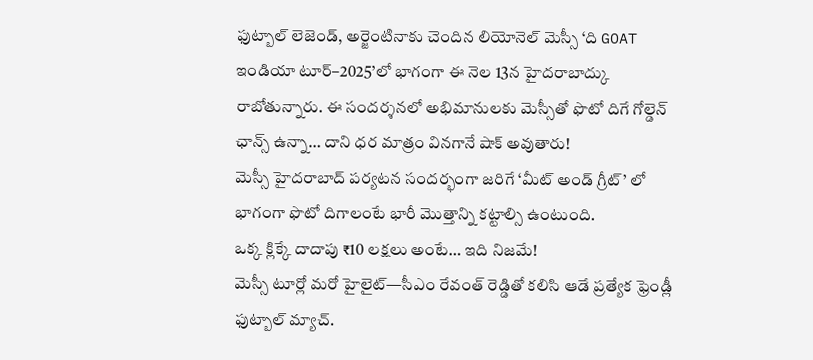ఫుట్బాల్ లెజెండ్, అర్జెంటినాకు చెందిన లియోనెల్ మెస్సీ ‘ది GOAT ఇండియా టూర్–2025’లో భాగంగా ఈ నెల 13న హైదరాబాద్కు రాబోతున్నారు. ఈ సందర్శనలో అభిమానులకు మెస్సీతో ఫొటో దిగే గోల్డెన్ ఛాన్స్ ఉన్నా… దాని ధర మాత్రం వినగానే షాక్ అవుతారు!
మెస్సీ హైదరాబాద్ పర్యటన సందర్భంగా జరిగే ‘మీట్ అండ్ గ్రీట్’ లో భాగంగా ఫొటో దిగాలంటే భారీ మొత్తాన్ని కట్టాల్సి ఉంటుంది.
ఒక్క క్లిక్కే దాదాపు ₹10 లక్షలు అంటే… ఇది నిజమే!
మెస్సీ టూర్లో మరో హైలైట్—సీఎం రేవంత్ రెడ్డితో కలిసి ఆడే ప్రత్యేక ఫ్రెండ్లీ ఫుట్బాల్ మ్యాచ్.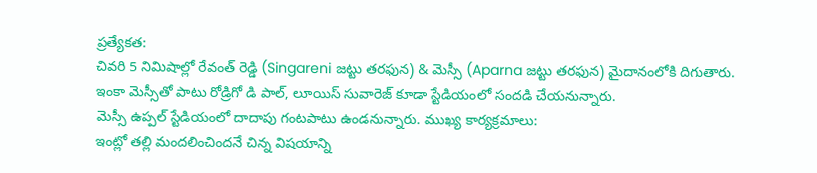ప్రత్యేకత:
చివరి 5 నిమిషాల్లో రేవంత్ రెడ్డి (Singareni జట్టు తరఫున) & మెస్సీ (Aparna జట్టు తరఫున) మైదానంలోకి దిగుతారు.
ఇంకా మెస్సీతో పాటు రోడ్రిగో డి పాల్, లూయిస్ సువారెజ్ కూడా స్టేడియంలో సందడి చేయనున్నారు.
మెస్సీ ఉప్పల్ స్టేడియంలో దాదాపు గంటపాటు ఉండనున్నారు. ముఖ్య కార్యక్రమాలు:
ఇంట్లో తల్లి మందలించిందనే చిన్న విషయాన్ని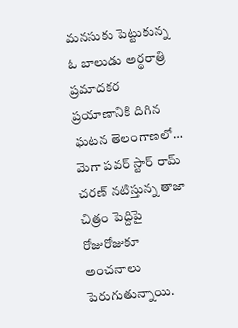మనసుకు పెట్టుకున్న ఓ బాలుడు అర్థరాత్రి ప్రమాదకర ప్రయాణానికి దిగిన ఘటన తెలంగాణలో…
మెగా పవర్ స్టార్ రామ్ చరణ్ నటిస్తున్న తాజా చిత్రం పెద్దిపై రోజురోజుకూ అంచనాలు పెరుగుతున్నాయి.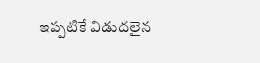ఇప్పటికే విడుదలైన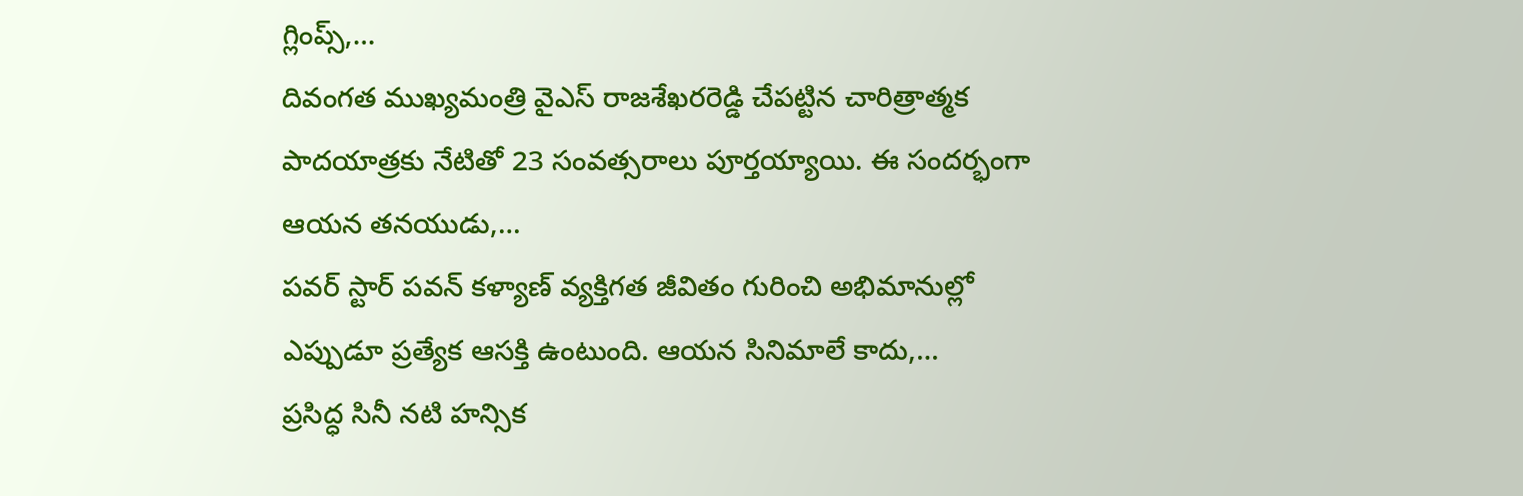గ్లింప్స్,…
దివంగత ముఖ్యమంత్రి వైఎస్ రాజశేఖరరెడ్డి చేపట్టిన చారిత్రాత్మక పాదయాత్రకు నేటితో 23 సంవత్సరాలు పూర్తయ్యాయి. ఈ సందర్భంగా ఆయన తనయుడు,…
పవర్ స్టార్ పవన్ కళ్యాణ్ వ్యక్తిగత జీవితం గురించి అభిమానుల్లో ఎప్పుడూ ప్రత్యేక ఆసక్తి ఉంటుంది. ఆయన సినిమాలే కాదు,…
ప్రసిద్ధ సినీ నటి హన్సిక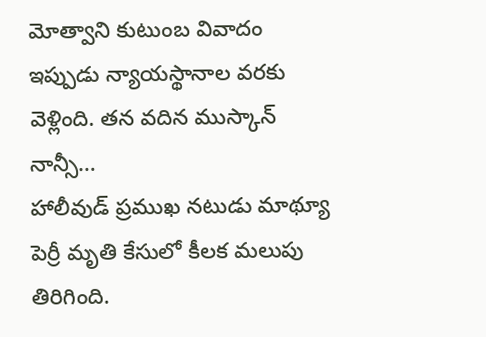మోత్వాని కుటుంబ వివాదం ఇప్పుడు న్యాయస్థానాల వరకు వెళ్లింది. తన వదిన ముస్కాన్ నాన్సీ…
హాలీవుడ్ ప్రముఖ నటుడు మాథ్యూ పెర్రీ మృతి కేసులో కీలక మలుపు తిరిగింది.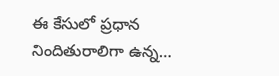ఈ కేసులో ప్రధాన నిందితురాలిగా ఉన్న…